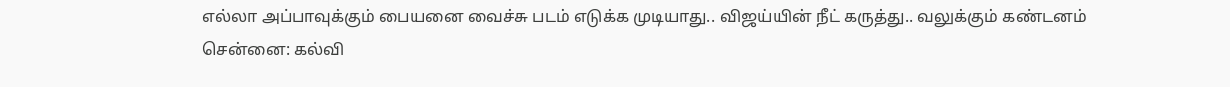எல்லா அப்பாவுக்கும் பையனை வைச்சு படம் எடுக்க முடியாது.. விஜய்யின் நீட் கருத்து.. வலுக்கும் கண்டனம்
சென்னை: கல்வி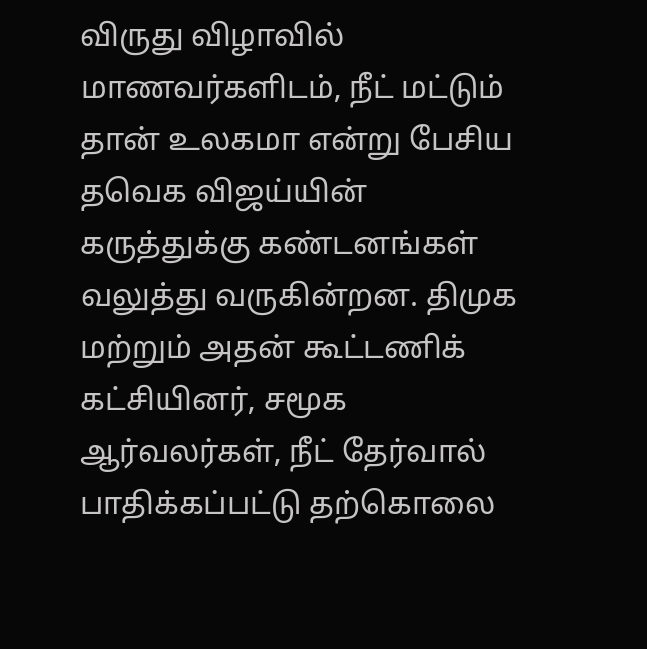விருது விழாவில் மாணவர்களிடம், நீட் மட்டும் தான் உலகமா என்று பேசிய தவெக விஜய்யின் கருத்துக்கு கண்டனங்கள் வலுத்து வருகின்றன. திமுக மற்றும் அதன் கூட்டணிக் கட்சியினர், சமூக ஆர்வலர்கள், நீட் தேர்வால் பாதிக்கப்பட்டு தற்கொலை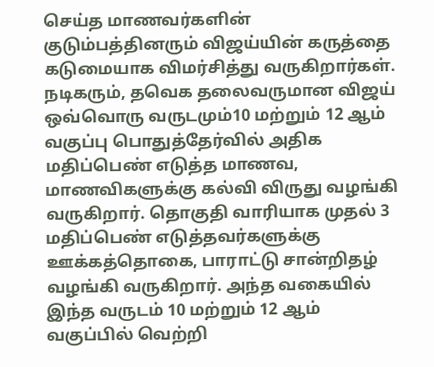செய்த மாணவர்களின் குடும்பத்தினரும் விஜய்யின் கருத்தை கடுமையாக விமர்சித்து வருகிறார்கள்.
நடிகரும், தவெக தலைவருமான விஜய் ஒவ்வொரு வருடமும்10 மற்றும் 12 ஆம் வகுப்பு பொதுத்தேர்வில் அதிக மதிப்பெண் எடுத்த மாணவ, மாணவிகளுக்கு கல்வி விருது வழங்கி வருகிறார். தொகுதி வாரியாக முதல் 3 மதிப்பெண் எடுத்தவர்களுக்கு ஊக்கத்தொகை, பாராட்டு சான்றிதழ் வழங்கி வருகிறார். அந்த வகையில் இந்த வருடம் 10 மற்றும் 12 ஆம் வகுப்பில் வெற்றி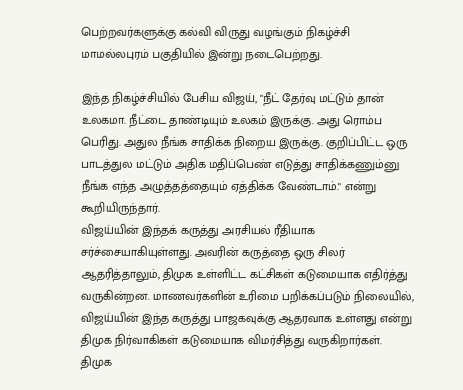பெற்றவர்களுக்கு கல்வி விருது வழங்கும் நிகழ்ச்சி மாமல்லபுரம் பகுதியில் இன்று நடைபெற்றது.

இந்த நிகழ்ச்சியில் பேசிய விஜய், "நீட் தேர்வு மட்டும் தான் உலகமா. நீட்டை தாண்டியும் உலகம் இருக்கு. அது ரொம்ப பெரிது. அதுல நீங்க சாதிக்க நிறைய இருக்கு. குறிப்பிட்ட ஒரு பாடத்துல மட்டும் அதிக மதிப்பெண் எடுத்து சாதிக்கணும்னு நீங்க எந்த அழுத்தத்தையும் ஏத்திக்க வேண்டாம்." என்று கூறியிருந்தார்.
விஜய்யின் இந்தக் கருத்து அரசியல் ரீதியாக சர்ச்சையாகியுள்ளது. அவரின் கருத்தை ஒரு சிலர் ஆதரித்தாலும், திமுக உள்ளிட்ட கட்சிகள் கடுமையாக எதிர்த்து வருகின்றன. மாணவர்களின் உரிமை பறிக்கப்படும் நிலையில், விஜய்யின் இந்த கருத்து பாஜகவுக்கு ஆதரவாக உள்ளது என்று திமுக நிர்வாகிகள் கடுமையாக விமர்சித்து வருகிறார்கள்.
திமுக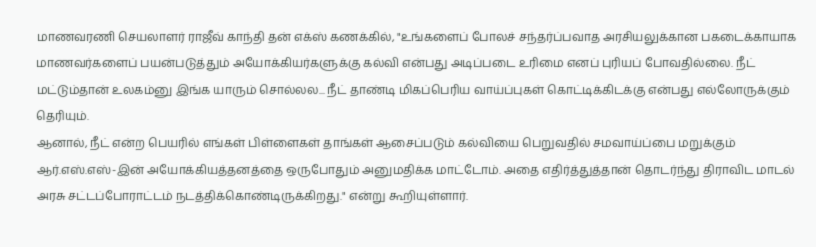மாணவரணி செயலாளர் ராஜீவ் காந்தி தன் எக்ஸ் கணக்கில், "உங்களைப் போலச் சந்தர்ப்பவாத அரசியலுக்கான பகடைக்காயாக மாணவர்களைப் பயன்படுத்தும் அயோக்கியர்களுக்கு கல்வி என்பது அடிப்படை உரிமை எனப் புரியப் போவதில்லை. நீட் மட்டும்தான் உலகம்னு இங்க யாரும் சொல்லல... நீட் தாண்டி மிகப்பெரிய வாய்ப்புகள் கொட்டிக்கிடக்கு என்பது எல்லோருக்கும் தெரியும்.
ஆனால், நீட் என்ற பெயரில் எங்கள் பிள்ளைகள் தாங்கள் ஆசைப்படும் கல்வியை பெறுவதில் சமவாய்ப்பை மறுக்கும் ஆர்.எஸ்.எஸ்-இன் அயோக்கியத்தனத்தை ஒருபோதும் அனுமதிக்க மாட்டோம். அதை எதிர்த்துத்தான் தொடர்ந்து திராவிட மாடல் அரசு சட்டப்போராட்டம் நடத்திக்கொண்டிருக்கிறது." என்று கூறியுள்ளார்.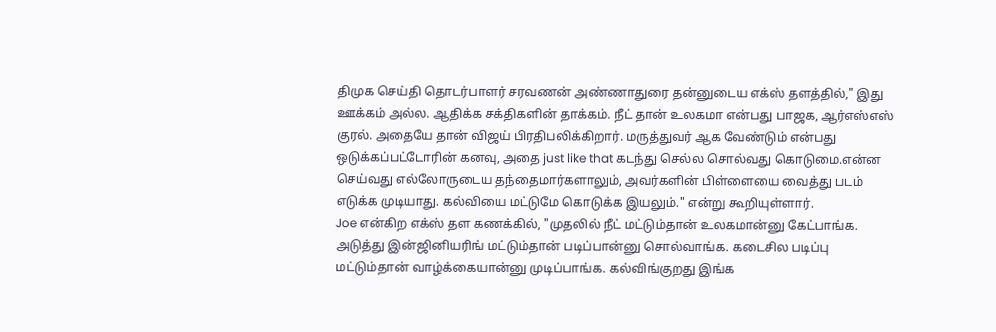திமுக செய்தி தொடர்பாளர் சரவணன் அண்ணாதுரை தன்னுடைய எக்ஸ் தளத்தில்," இது ஊக்கம் அல்ல. ஆதிக்க சக்திகளின் தாக்கம். நீட் தான் உலகமா என்பது பாஜக, ஆர்எஸ்எஸ் குரல். அதையே தான் விஜய் பிரதிபலிக்கிறார். மருத்துவர் ஆக வேண்டும் என்பது ஒடுக்கப்பட்டோரின் கனவு, அதை just like that கடந்து செல்ல சொல்வது கொடுமை.என்ன செய்வது எல்லோருடைய தந்தைமார்களாலும், அவர்களின் பிள்ளையை வைத்து படம் எடுக்க முடியாது. கல்வியை மட்டுமே கொடுக்க இயலும்." என்று கூறியுள்ளார்.
Joe என்கிற எக்ஸ் தள கணக்கில், "முதலில் நீட் மட்டும்தான் உலகமான்னு கேட்பாங்க. அடுத்து இன்ஜினியரிங் மட்டும்தான் படிப்பான்னு சொல்வாங்க. கடைசில படிப்பு மட்டும்தான் வாழ்க்கையான்னு முடிப்பாங்க. கல்விங்குறது இங்க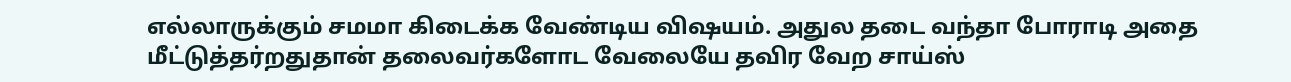எல்லாருக்கும் சமமா கிடைக்க வேண்டிய விஷயம். அதுல தடை வந்தா போராடி அதை மீட்டுத்தர்றதுதான் தலைவர்களோட வேலையே தவிர வேற சாய்ஸ்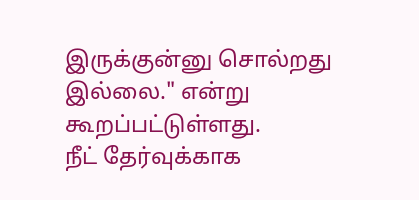இருக்குன்னு சொல்றது இல்லை." என்று கூறப்பட்டுள்ளது.
நீட் தேர்வுக்காக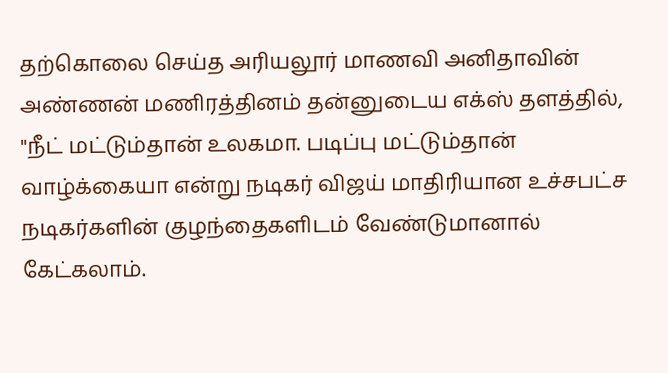தற்கொலை செய்த அரியலூர் மாணவி அனிதாவின் அண்ணன் மணிரத்தினம் தன்னுடைய எக்ஸ் தளத்தில், "நீட் மட்டும்தான் உலகமா. படிப்பு மட்டும்தான் வாழ்க்கையா என்று நடிகர் விஜய் மாதிரியான உச்சபட்ச நடிகர்களின் குழந்தைகளிடம் வேண்டுமானால் கேட்கலாம்.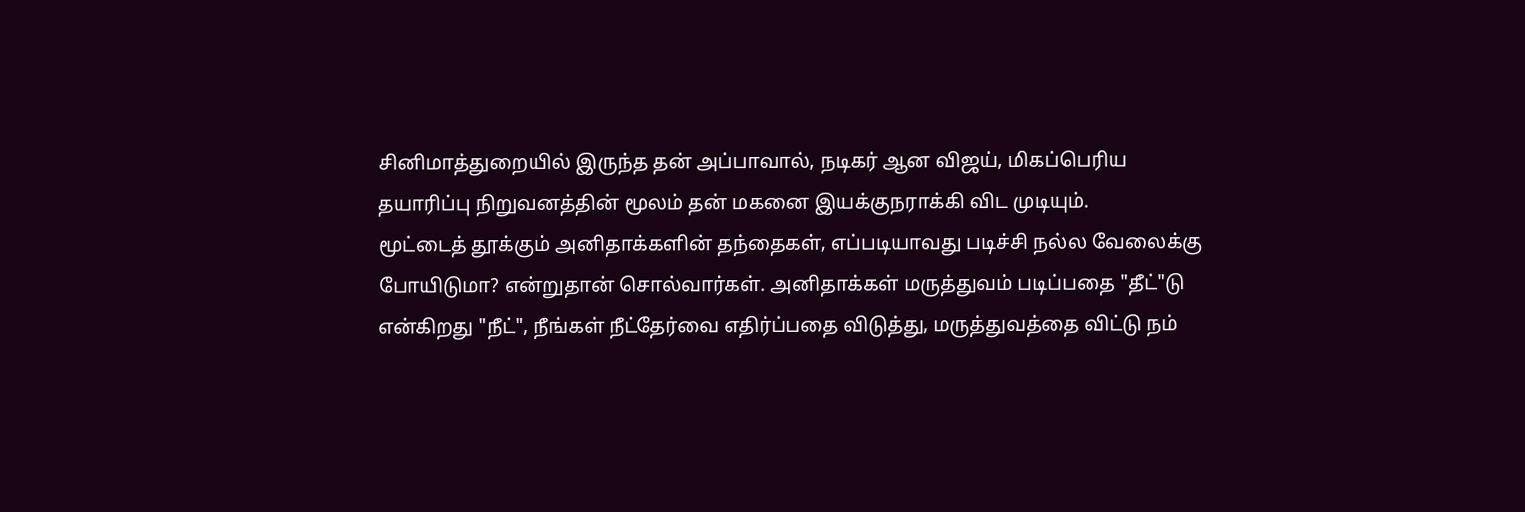சினிமாத்துறையில் இருந்த தன் அப்பாவால், நடிகர் ஆன விஜய், மிகப்பெரிய தயாரிப்பு நிறுவனத்தின் மூலம் தன் மகனை இயக்குநராக்கி விட முடியும்.
மூட்டைத் தூக்கும் அனிதாக்களின் தந்தைகள், எப்படியாவது படிச்சி நல்ல வேலைக்கு போயிடுமா? என்றுதான் சொல்வார்கள். அனிதாக்கள் மருத்துவம் படிப்பதை "தீட்"டு என்கிறது "நீட்", நீங்கள் நீட்தேர்வை எதிர்ப்பதை விடுத்து, மருத்துவத்தை விட்டு நம்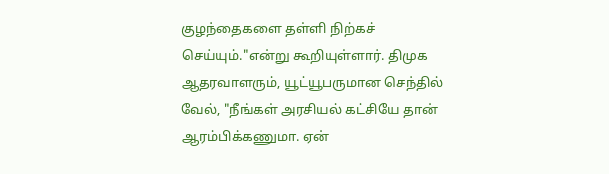குழந்தைகளை தள்ளி நிற்கச் செய்யும்."என்று கூறியுள்ளார். திமுக ஆதரவாளரும், யூட்யூபருமான செந்தில் வேல், "நீங்கள் அரசியல் கட்சியே தான் ஆரம்பிக்கணுமா. ஏன்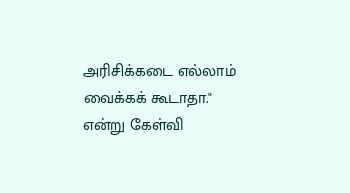அரிசிக்கடை எல்லாம் வைக்கக் கூடாதா." என்று கேள்வி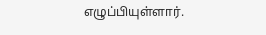எழுப்பியுள்ளார்.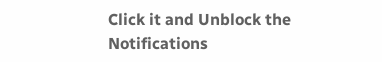Click it and Unblock the Notifications